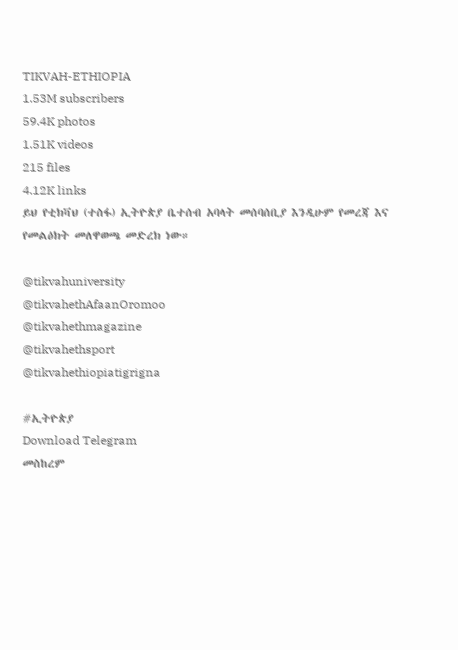TIKVAH-ETHIOPIA
1.53M subscribers
59.4K photos
1.51K videos
215 files
4.12K links
ይህ የቲክቫህ (ተስፋ) ኢትዮጵያ ቤተሰብ አባላት መሰባሰቢያ እንዲሁም የመረጃ እና የመልዕክት መለዋወጫ መድረክ ነው።

@tikvahuniversity
@tikvahethAfaanOromoo
@tikvahethmagazine
@tikvahethsport
@tikvahethiopiatigrigna

#ኢትዮጵያ
Download Telegram
መስከረም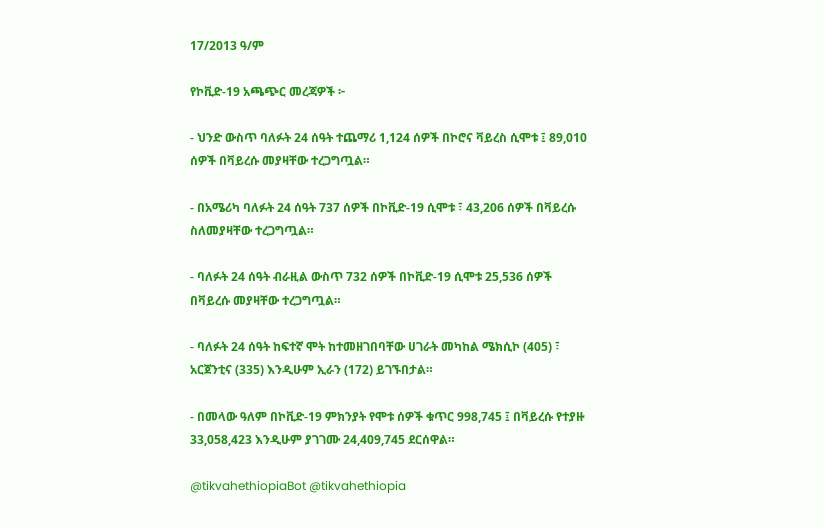17/2013 ዓ/ም

የኮቪድ-19 አጫጭር መረጃዎች ፦

- ህንድ ውስጥ ባለፉት 24 ሰዓት ተጨማሪ 1,124 ሰዎች በኮሮና ቫይረስ ሲሞቱ ፤ 89,010 ሰዎች በቫይረሱ መያዛቸው ተረጋግጧል።

- በአሜሪካ ባለፉት 24 ሰዓት 737 ሰዎች በኮቪድ-19 ሲሞቱ ፣ 43,206 ሰዎች በቫይረሱ ስለመያዛቸው ተረጋግጧል።

- ባለፉት 24 ሰዓት ብራዚል ውስጥ 732 ሰዎች በኮቪድ-19 ሲሞቱ 25,536 ሰዎች በቫይረሱ መያዛቸው ተረጋግጧል።

- ባለፉት 24 ሰዓት ከፍተኛ ሞት ከተመዘገበባቸው ሀገራት መካከል ሜክሲኮ (405) ፣ አርጀንቲና (335) እንዲሁም ኢራን (172) ይገኙበታል።

- በመላው ዓለም በኮቪድ-19 ምክንያት የሞቱ ሰዎች ቁጥር 998,745 ፤ በቫይረሱ የተያዙ 33,058,423 እንዲሁም ያገገሙ 24,409,745 ደርሰዋል።

@tikvahethiopiaBot @tikvahethiopia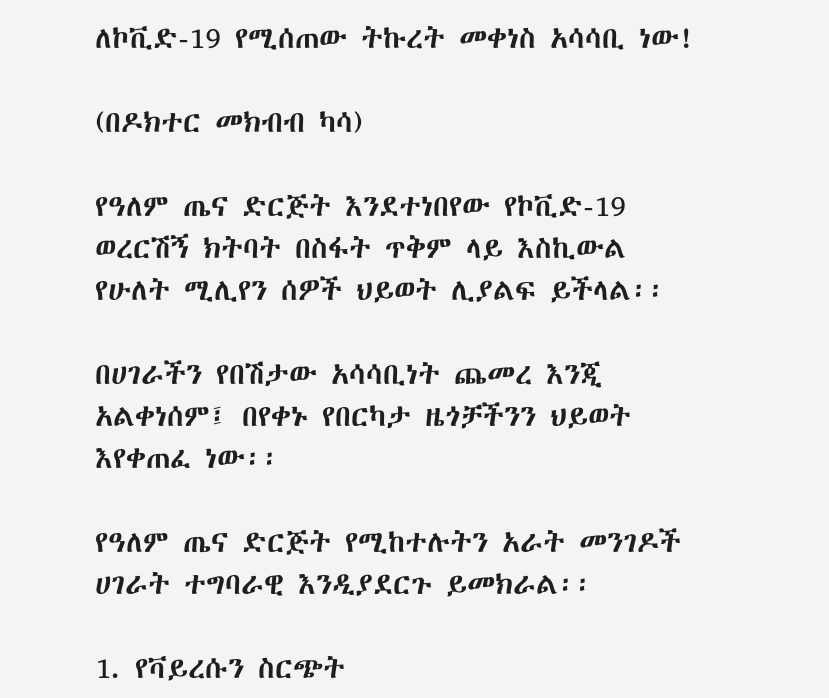ለኮቪድ-19 የሚሰጠው ትኩረት መቀነስ አሳሳቢ ነው!

(በዶክተር መክብብ ካሳ)

የዓለም ጤና ድርጅት እንደተነበየው የኮቪድ-19 ወረርሽኝ ክትባት በስፋት ጥቅም ላይ እስኪውል የሁለት ሚሊየን ሰዎች ህይወት ሊያልፍ ይችላል፡፡

በሀገራችን የበሽታው አሳሳቢነት ጨመረ እንጂ አልቀነሰም፤ በየቀኑ የበርካታ ዜጎቻችንን ህይወት እየቀጠፈ ነው፡፡

የዓለም ጤና ድርጅት የሚከተሉትን አራት መንገዶች ሀገራት ተግባራዊ እንዲያደርጉ ይመክራል፡፡

1. የቫይረሱን ስርጭት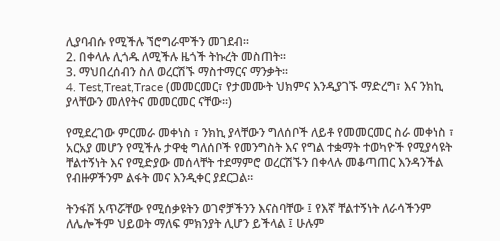ሊያባብሱ የሚችሉ ኘሮግራሞችን መገደብ፡፡
2. በቀላሉ ሊጎዱ ለሚችሉ ዜጎች ትኩረት መስጠት፡፡
3. ማህበረሰብን ስለ ወረርሽኙ ማስተማርና ማንቃት፡፡
4. Test,Treat,Trace (መመርመር፣ የታመሙት ህክምና እንዲያገኙ ማድረግ፣ እና ንክኪ ያላቸውን መለየትና መመርመር ናቸው፡፡)

የሚደረገው ምርመራ መቀነስ ፣ ንክኪ ያላቸውን ግለሰቦች ለይቶ የመመርመር ስራ መቀነስ ፣ አርአያ መሆን የሚችሉ ታዋቂ ግለሰቦች የመንግስት እና የግል ተቋማት ተወካዮች የሚያሳዩት ቸልተኝነት እና የሚድያው መሰላቸት ተደማምሮ ወረርሽኙን በቀላሉ መቆጣጠር እንዳንችል የብዙዎችንም ልፋት መና እንዲቀር ያደርጋል፡፡

ትንፋሽ አጥሯቸው የሚሰቃዩትን ወገኖቻችንን እናስባቸው ፤ የእኛ ቸልተኝነት ለራሳችንም ለሌሎችም ህይወት ማለፍ ምክንያት ሊሆን ይችላል ፤ ሁሉም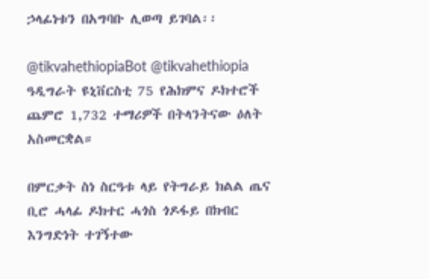ኃላፊነቱን በአግባቡ ሊወጣ ይገባል፡፡

@tikvahethiopiaBot @tikvahethiopia
ዓዲግራት ዩኒቨርስቲ 75 የሕክምና ዶክተሮች ጨምሮ 1,732 ተማሪዎች በትላንትናው ዕለት አስመርቋል።

በምርቃት ስነ ስርዓቱ ላይ የትግራይ ክልል ጤና ቢሮ ሓላፊ ዶክተር ሓጎስ ጎዶፋይ በክብር እንግድነት ተገኝተው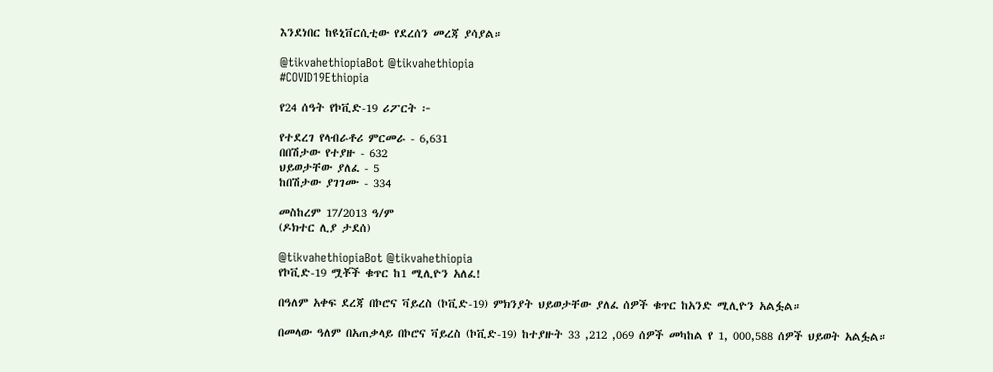እንደነበር ከዩኒቨርሲቲው የደረሰን መረጃ ያሳያል።

@tikvahethiopiaBot @tikvahethiopia
#COVID19Ethiopia

የ24 ሰዓት የኮቪድ-19 ሪፖርት ፦

የተደረገ የላብራቶሪ ምርመራ - 6,631
በበሽታው የተያዙ - 632
ህይወታቸው ያለፈ - 5
ከበሽታው ያገገሙ - 334

መስከረም 17/2013 ዓ/ም
(ዶክተር ሊያ ታደሰ)

@tikvahethiopiaBot @tikvahethiopia
የኮቪድ-19 ሟቾች ቁጥር ከ1 ሚሊዮን አለፈ!

በዓለም አቀፍ ደረጃ በኮሮና ቫይረስ (ኮቪድ-19) ምክንያት ህይወታቸው ያለፈ ሰዎች ቁጥር ከአንድ ሚሊዮን አልፏል።

በመላው ዓለም በአጠቃላይ በኮሮና ቫይረስ (ኮቪድ-19) ከተያዙት 33 ,212 ,069 ሰዎች መካከል የ 1, 000,588 ሰዎች ህይወት አልፏል።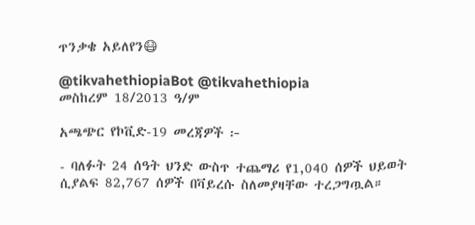ጥንቃቄ አይለየን😷

@tikvahethiopiaBot @tikvahethiopia
መስከረም 18/2013 ዓ/ም

አጫጭር የኮቪድ-19 መረጃዎች ፦

- ባለፉት 24 ሰዓት ህንድ ውስጥ ተጨማሪ የ1,040 ሰዎች ህይወት ሲያልፍ 82,767 ሰዎች በቫይረሱ ስለመያዛቸው ተረጋግጧል።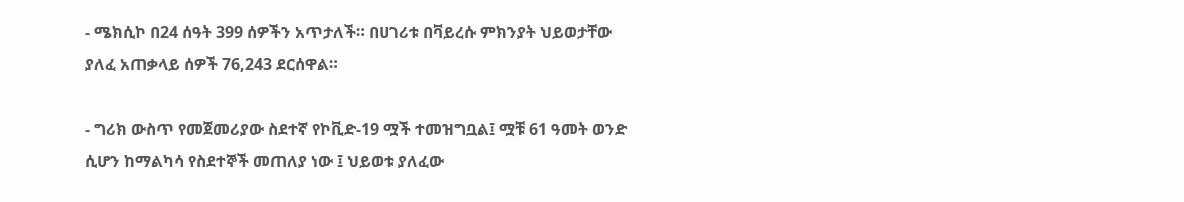- ሜክሲኮ በ24 ሰዓት 399 ሰዎችን አጥታለች። በሀገሪቱ በቫይረሱ ምክንያት ህይወታቸው ያለፈ አጠቃላይ ሰዎች 76,243 ደርሰዋል።

- ግሪክ ውስጥ የመጀመሪያው ስደተኛ የኮቪድ-19 ሟች ተመዝግቧል፤ ሟቹ 61 ዓመት ወንድ ሲሆን ከማልካሳ የስደተኞች መጠለያ ነው ፤ ህይወቱ ያለፈው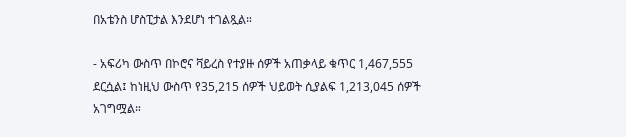በአቴንስ ሆስፒታል እንደሆነ ተገልጿል።

- አፍሪካ ውስጥ በኮሮና ቫይረስ የተያዙ ሰዎች አጠቃላይ ቁጥር 1,467,555 ደርሷል፤ ከነዚህ ውስጥ የ35,215 ሰዎች ህይወት ሲያልፍ 1,213,045 ሰዎች አገግሟል።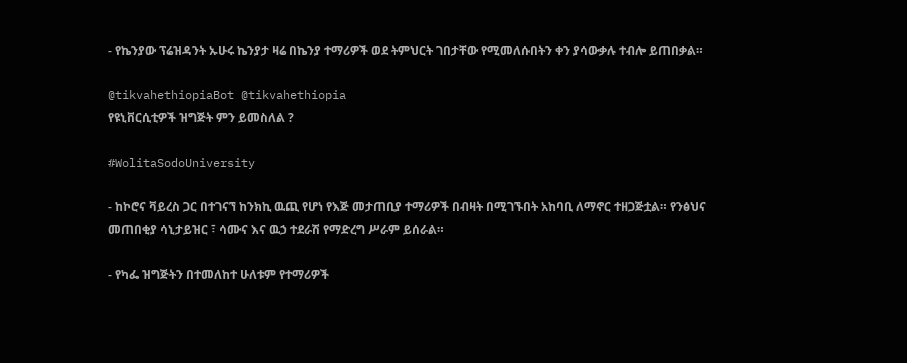- የኬንያው ፕሬዝዳንት ኡሁሩ ኬንያታ ዛሬ በኬንያ ተማሪዎች ወደ ትምህርት ገበታቸው የሚመለሱበትን ቀን ያሳውቃሉ ተብሎ ይጠበቃል።

@tikvahethiopiaBot @tikvahethiopia
የዩኒቨርሲቲዎች ዝግጅት ምን ይመስለል ?

#WolitaSodoUniversity

- ከኮሮና ቫይረስ ጋር በተገናኘ ከንክኪ ዉጪ የሆነ የእጅ መታጠቢያ ተማሪዎች በብዛት በሚገኙበት አከባቢ ለማኖር ተዘጋጅቷል። የንፅህና መጠበቂያ ሳኒታይዝር ፣ ሳሙና እና ዉኃ ተደራሽ የማድረግ ሥራም ይሰራል።

- የካፌ ዝግጅትን በተመለከተ ሁለቱም የተማሪዎች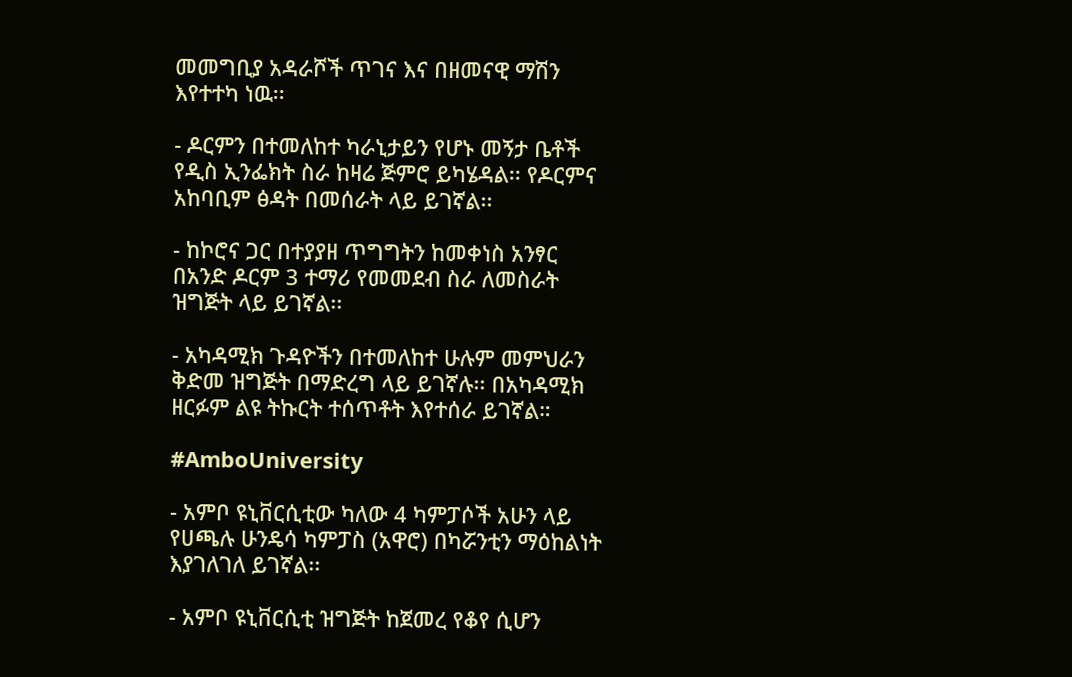መመግቢያ አዳራሾች ጥገና እና በዘመናዊ ማሽን እየተተካ ነዉ፡፡

- ዶርምን በተመለከተ ካራኒታይን የሆኑ መኝታ ቤቶች የዲስ ኢንፌክት ስራ ከዛሬ ጅምሮ ይካሄዳል፡፡ የዶርምና አከባቢም ፅዳት በመሰራት ላይ ይገኛል፡፡

- ከኮሮና ጋር በተያያዘ ጥግግትን ከመቀነስ አንፃር በአንድ ዶርም 3 ተማሪ የመመደብ ስራ ለመስራት ዝግጅት ላይ ይገኛል፡፡

- አካዳሚክ ጉዳዮችን በተመለከተ ሁሉም መምህራን ቅድመ ዝግጅት በማድረግ ላይ ይገኛሉ፡፡ በአካዳሚክ ዘርፉም ልዩ ትኩርት ተሰጥቶት እየተሰራ ይገኛል።

#AmboUniversity

- አምቦ ዩኒቨርሲቲው ካለው 4 ካምፓሶች አሁን ላይ የሀጫሉ ሁንዴሳ ካምፓስ (አዋሮ) በካሯንቲን ማዕከልነት እያገለገለ ይገኛል፡፡

- አምቦ ዩኒቨርሲቲ ዝግጅት ከጀመረ የቆየ ሲሆን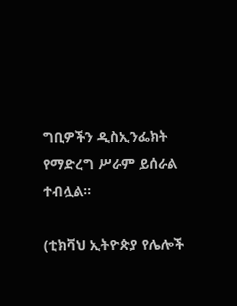ግቢዎችን ዲስኢንፌክት የማድረግ ሥራም ይሰራል ተብሏል፡፡

(ቲክቫህ ኢትዮጵያ የሌሎች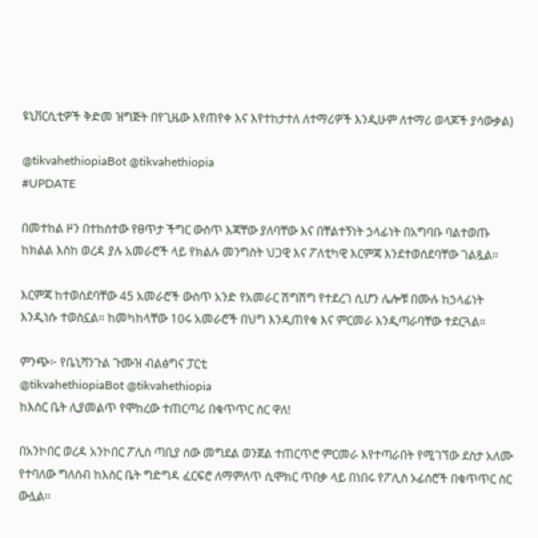ዩኒቨርሲቲዎች ቅድመ ዝግጅት በየጊዜው እየጠየቀ እና እየተከታተለ ለተማሪዎች እንዲሁም ለተማሪ ወላጆች ያሳውቃል)

@tikvahethiopiaBot @tikvahethiopia
#UPDATE

በመተከል ዞን በተከሰተው የፀጥታ ችግር ውስጥ እጃቸው ያለባቸው እና በቸልተኝነት ኃላፊነት በአግባቡ ባልተወጡ ከክልል እስከ ወረዳ ያሉ አመራሮች ላይ የክልሉ መንግስት ህጋዊ እና ፖለቲካዊ እርምጃ እንደተወሰደባቸው ገልጿል።

እርምጃ ከተወሰደባቸው 45 አመራሮች ውስጥ አንድ የአመራር ሽግሽግ የተደረገ ሲሆን ሌሎቹ በሙሉ ከኃላፊነት እንዲነሱ ተወስኗል። ከመካከላቸው 10ሩ አመራሮች በህግ እንዲጠየቁ እና ምርመራ እንዲጣራባቸው ተደርጓል።

ምንጭ፦ የቤኒሻንጉል ጉሙዝ ብልፅግና ፓርቲ
@tikvahethiopiaBot @tikvahethiopia
ከእስር ቤት ሊያመልጥ የሞከረው ተጠርጣሪ በቁጥጥር ስር ዋለ!

በአንኮበር ወረዳ አንኮበር ፖሊስ ጣቢያ ሰው መግደል ወንጀል ተጠርጥሮ ምርመራ እየተጣራበት የሚገኘው ደስታ አለሙ የተባለው ግለሰብ ከእስር ቤት ግድግዳ ፈርፍሮ ለማምለጥ ሲሞክር ጥበቃ ላይ በነበሩ የፖሊስ ኦፊሰሮች በቁጥጥር ስር ውሏል፡፡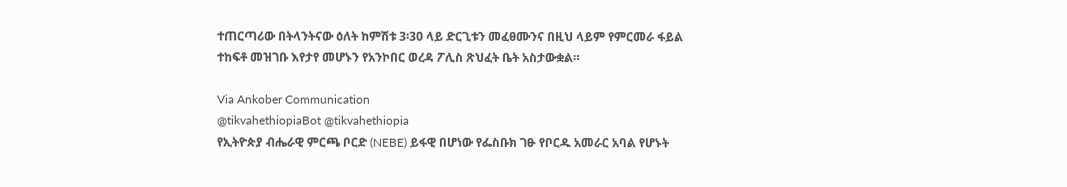ተጠርጣሪው በትላንትናው ዕለት ከምሽቱ 3፡30 ላይ ድርጊቱን መፈፀሙንና በዚህ ላይም የምርመራ ፋይል ተከፍቶ መዝገቡ እየታየ መሆኑን የአንኮበር ወረዳ ፖሊስ ጽህፈት ቤት አስታውቋል።

Via Ankober Communication
@tikvahethiopiaBot @tikvahethiopia
የኢትዮጵያ ብሔራዊ ምርጫ ቦርድ (NEBE) ይፋዊ በሆነው የፌስቡክ ገፁ የቦርዱ አመራር አባል የሆኑት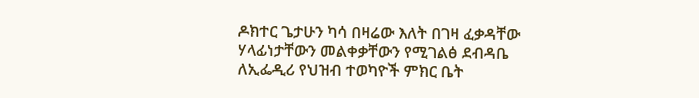ዶክተር ጌታሁን ካሳ በዛሬው እለት በገዛ ፈቃዳቸው ሃላፊነታቸውን መልቀቃቸውን የሚገልፅ ደብዳቤ ለኢፌዲሪ የህዝብ ተወካዮች ምክር ቤት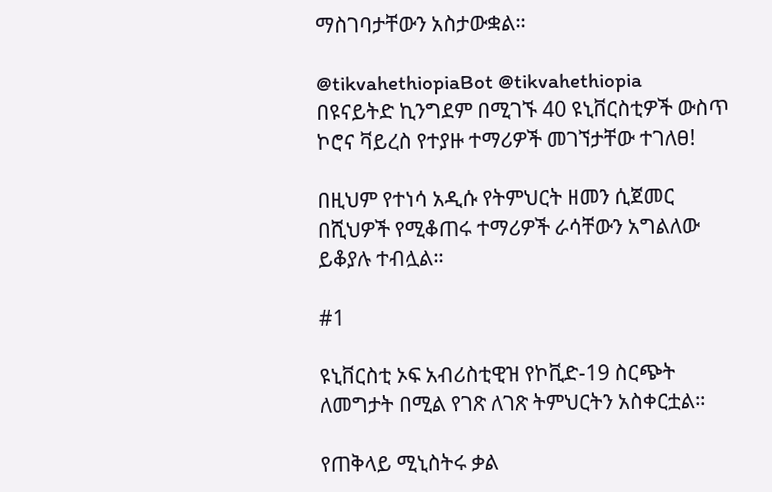ማስገባታቸውን አስታውቋል።

@tikvahethiopiaBot @tikvahethiopia
በዩናይትድ ኪንግደም በሚገኙ 40 ዩኒቨርስቲዎች ውስጥ ኮሮና ቫይረስ የተያዙ ተማሪዎች መገኘታቸው ተገለፀ!

በዚህም የተነሳ አዲሱ የትምህርት ዘመን ሲጀመር በሺህዎች የሚቆጠሩ ተማሪዎች ራሳቸውን አግልለው ይቆያሉ ተብሏል።

#1

ዩኒቨርስቲ ኦፍ አብሪስቲዊዝ የኮቪድ-19 ስርጭት ለመግታት በሚል የገጽ ለገጽ ትምህርትን አስቀርቷል።

የጠቅላይ ሚኒስትሩ ቃል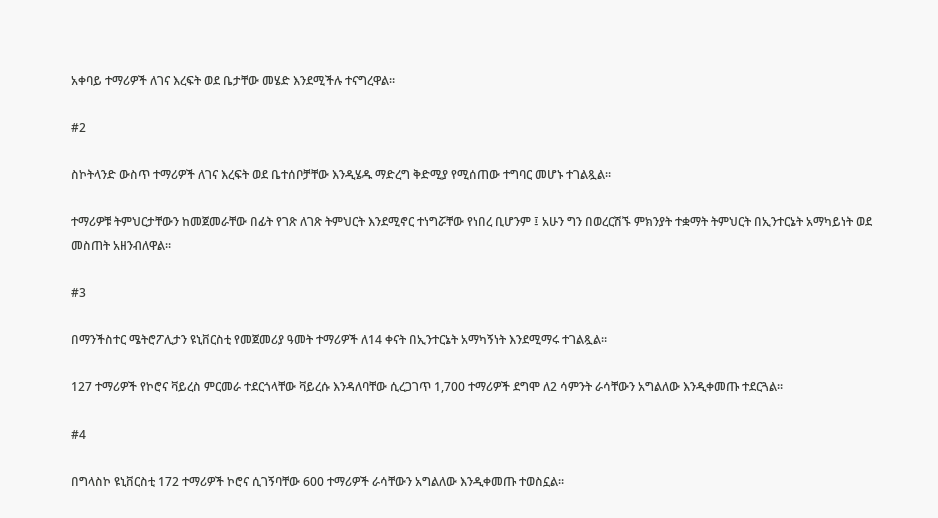አቀባይ ተማሪዎች ለገና እረፍት ወደ ቤታቸው መሄድ እንደሚችሉ ተናግረዋል።

#2

ስኮትላንድ ውስጥ ተማሪዎች ለገና እረፍት ወደ ቤተሰቦቻቸው እንዲሄዱ ማድረግ ቅድሚያ የሚሰጠው ተግባር መሆኑ ተገልጿል።

ተማሪዎቹ ትምህርታቸውን ከመጀመራቸው በፊት የገጽ ለገጽ ትምህርት እንደሚኖር ተነግሯቸው የነበረ ቢሆንም ፤ አሁን ግን በወረርሽኙ ምክንያት ተቋማት ትምህርት በኢንተርኔት አማካይነት ወደ መስጠት አዘንብለዋል።

#3

በማንችስተር ሜትሮፖሊታን ዩኒቨርስቲ የመጀመሪያ ዓመት ተማሪዎች ለ14 ቀናት በኢንተርኔት አማካኝነት እንደሚማሩ ተገልጿል።

127 ተማሪዎች የኮሮና ቫይረስ ምርመራ ተደርጎላቸው ቫይረሱ እንዳለባቸው ሲረጋገጥ 1,700 ተማሪዎች ደግሞ ለ2 ሳምንት ራሳቸውን አግልለው እንዲቀመጡ ተደርጓል።

#4

በግላስኮ ዩኒቨርስቲ 172 ተማሪዎች ኮሮና ሲገኝባቸው 600 ተማሪዎች ራሳቸውን አግልለው እንዲቀመጡ ተወስኗል።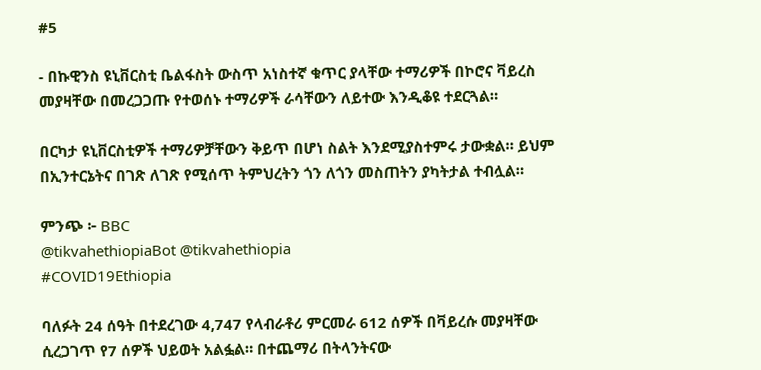#5

- በኩዊንስ ዩኒቨርስቲ ቤልፋስት ውስጥ አነስተኛ ቁጥር ያላቸው ተማሪዎች በኮሮና ቫይረስ መያዛቸው በመረጋጋጡ የተወሰኑ ተማሪዎች ራሳቸውን ለይተው እንዲቆዩ ተደርጓል።

በርካታ ዩኒቨርስቲዎች ተማሪዎቻቸውን ቅይጥ በሆነ ስልት እንደሚያስተምሩ ታውቋል። ይህም በኢንተርኔትና በገጽ ለገጽ የሚሰጥ ትምህረትን ጎን ለጎን መስጠትን ያካትታል ተብሏል።

ምንጭ ፦ BBC
@tikvahethiopiaBot @tikvahethiopia
#COVID19Ethiopia

ባለፉት 24 ሰዓት በተደረገው 4,747 የላብራቶሪ ምርመራ 612 ሰዎች በቫይረሱ መያዛቸው ሲረጋገጥ የ7 ሰዎች ህይወት አልፏል። በተጨማሪ በትላንትናው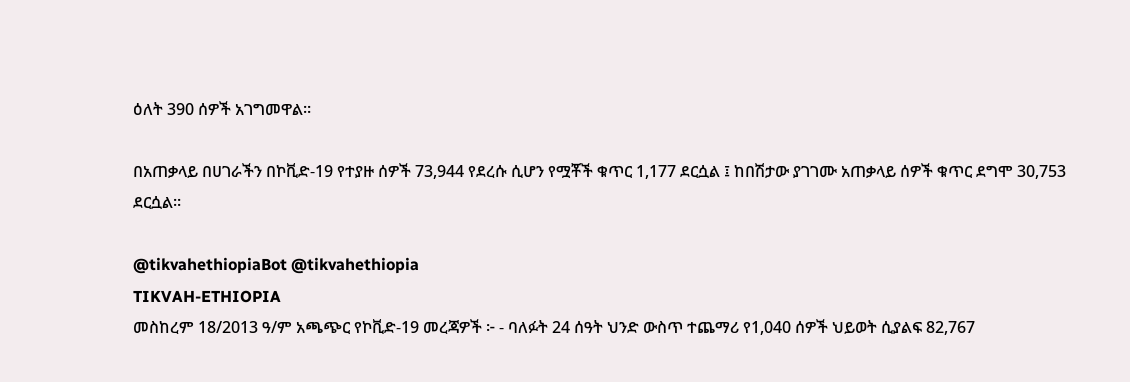ዕለት 390 ሰዎች አገግመዋል።

በአጠቃላይ በሀገራችን በኮቪድ-19 የተያዙ ሰዎች 73,944 የደረሱ ሲሆን የሟቾች ቁጥር 1,177 ደርሷል ፤ ከበሽታው ያገገሙ አጠቃላይ ሰዎች ቁጥር ደግሞ 30,753 ደርሷል።

@tikvahethiopiaBot @tikvahethiopia
TIKVAH-ETHIOPIA
መስከረም 18/2013 ዓ/ም አጫጭር የኮቪድ-19 መረጃዎች ፦ - ባለፉት 24 ሰዓት ህንድ ውስጥ ተጨማሪ የ1,040 ሰዎች ህይወት ሲያልፍ 82,767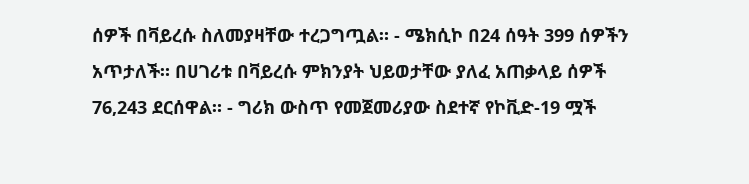ሰዎች በቫይረሱ ስለመያዛቸው ተረጋግጧል። - ሜክሲኮ በ24 ሰዓት 399 ሰዎችን አጥታለች። በሀገሪቱ በቫይረሱ ምክንያት ህይወታቸው ያለፈ አጠቃላይ ሰዎች 76,243 ደርሰዋል። - ግሪክ ውስጥ የመጀመሪያው ስደተኛ የኮቪድ-19 ሟች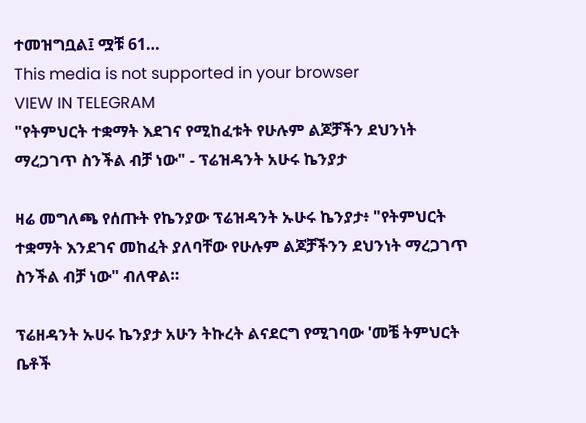ተመዝግቧል፤ ሟቹ 61…
This media is not supported in your browser
VIEW IN TELEGRAM
"የትምህርት ተቋማት እደገና የሚከፈቱት የሁሉም ልጆቻችን ደህንነት ማረጋገጥ ስንችል ብቻ ነው" - ፕሬዝዳንት አሁሩ ኬንያታ

ዛሬ መግለጫ የሰጡት የኬንያው ፕሬዝዳንት ኡሁሩ ኬንያታ፥ "የትምህርት ተቋማት እንደገና መከፈት ያለባቸው የሁሉም ልጆቻችንን ደህንነት ማረጋገጥ ስንችል ብቻ ነው" ብለዋል።

ፕሬዘዳንት ኡሀሩ ኬንያታ አሁን ትኩረት ልናደርግ የሚገባው 'መቼ ትምህርት ቤቶች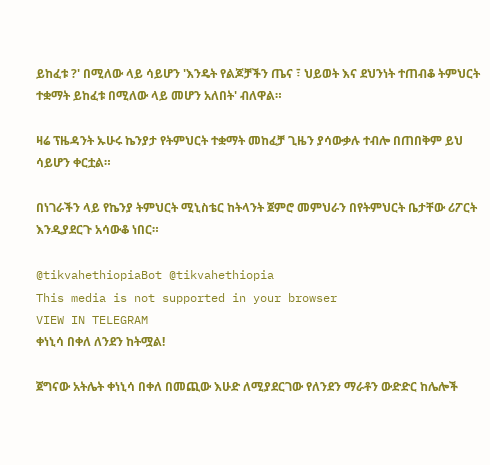ይከፈቱ ?' በሚለው ላይ ሳይሆን 'እንዴት የልጆቻችን ጤና ፣ ህይወት እና ደህንነት ተጠብቆ ትምህርት ተቋማት ይከፈቱ በሚለው ላይ መሆን አለበት' ብለዋል።

ዛሬ ፕዜዳንት ኡሁሩ ኬንያታ የትምህርት ተቋማት መከፈቻ ጊዜን ያሳውቃሉ ተብሎ በጠበቅም ይህ ሳይሆን ቀርቷል።

በነገራችን ላይ የኬንያ ትምህርት ሚኒስቴር ከትላንት ጀምሮ መምህራን በየትምህርት ቤታቸው ሪፖርት እንዲያደርጉ አሳውቆ ነበር።

@tikvahethiopiaBot @tikvahethiopia
This media is not supported in your browser
VIEW IN TELEGRAM
ቀነኒሳ በቀለ ለንደን ከትሟል!

ጀግናው አትሌት ቀነኒሳ በቀለ በመጪው እሁድ ለሚያደርገው የለንደን ማራቶን ውድድር ከሌሎች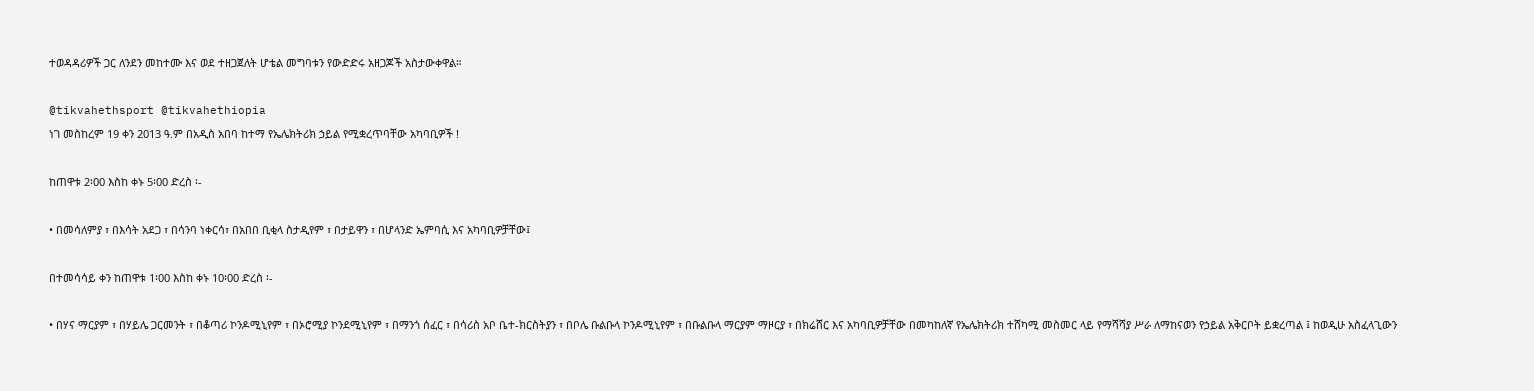ተወዳዳሪዎች ጋር ለንደን መከተሙ እና ወደ ተዘጋጀለት ሆቴል መግባቱን የውድድሩ አዘጋጆች አስታውቀዋል።

@tikvahethsport @tikvahethiopia
ነገ መስከረም 19 ቀን 2013 ዓ.ም በአዲስ አበባ ከተማ የኤሌክትሪክ ኃይል የሚቋረጥባቸው አካባቢዎች !

ከጠዋቱ 2፡00 እስከ ቀኑ 5፡00 ድረስ ፡-

• በመሳለምያ ፣ በእሳት አደጋ ፣ በሳንባ ነቀርሳ፣ በአበበ ቢቂላ ስታዲየም ፣ በታይዋን ፣ በሆላንድ ኤምባሲ እና አካባቢዎቻቸው፤

በተመሳሳይ ቀን ከጠዋቱ 1፡00 እስከ ቀኑ 10፡00 ድረስ ፡-

• በሃና ማርያም ፣ በሃይሌ ጋርመንት ፣ በቆጣሪ ኮንዶሚኒየም ፣ በኦሮሚያ ኮንደሚኒየም ፣ በማንጎ ሰፈር ፣ በሳሪስ አቦ ቤተ-ክርስትያን ፣ በቦሌ ቡልቡላ ኮንዶሚኒየም ፣ በቡልቡላ ማርያም ማዞርያ ፣ በክሬሸር እና አካባቢዎቻቸው በመካከለኛ የኤሌክትሪክ ተሸካሚ መስመር ላይ የማሻሻያ ሥራ ለማከናወን የኃይል አቅርቦት ይቋረጣል ፤ ከወዲሁ አስፈላጊውን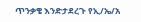ጥንቃቄ እንድታደረጉ የኢ/ኤ/አ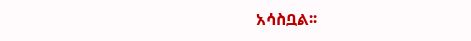አሳስቧል፡፡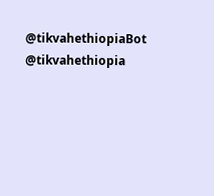@tikvahethiopiaBot @tikvahethiopia